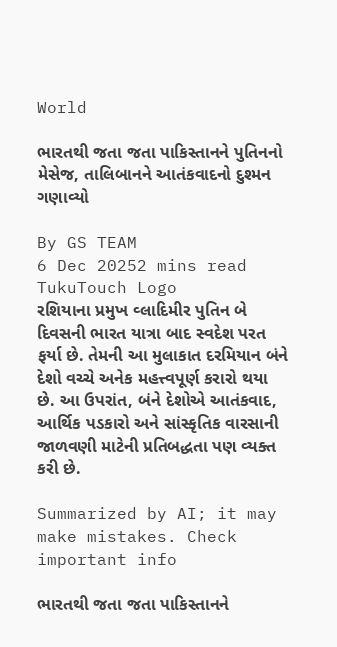World

ભારતથી જતા જતા પાકિસ્તાનને પુતિનનો મેસેજ, તાલિબાનને આતંકવાદનો દુશ્મન ગણાવ્યો

By GS TEAM
6 Dec 20252 mins read
TukuTouch Logo
રશિયાના પ્રમુખ વ્લાદિમીર પુતિન બે દિવસની ભારત યાત્રા બાદ સ્વદેશ પરત ફર્યા છે. તેમની આ મુલાકાત દરમિયાન બંને દેશો વચ્ચે અનેક મહત્ત્વપૂર્ણ કરારો થયા છે. આ ઉપરાંત, બંને દેશોએ આતંકવાદ, આર્થિક પડકારો અને સાંસ્કૃતિક વારસાની જાળવણી માટેની પ્રતિબદ્ધતા પણ વ્યક્ત કરી છે.

Summarized by AI; it may make mistakes. Check important info

ભારતથી જતા જતા પાકિસ્તાનને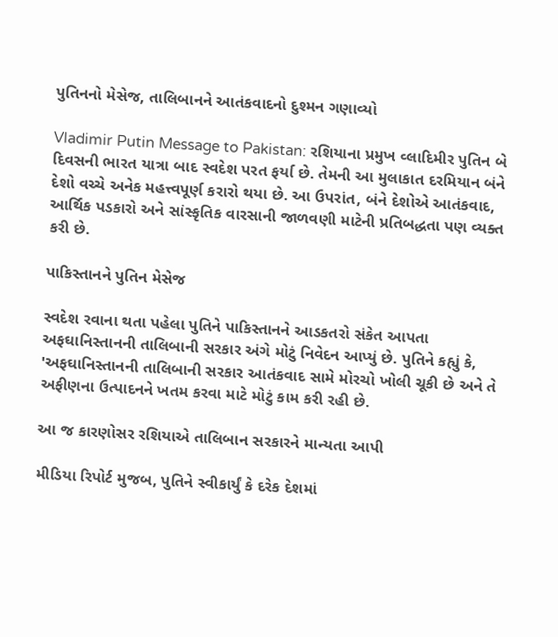પુતિનનો મેસેજ, તાલિબાનને આતંકવાદનો દુશ્મન ગણાવ્યો

Vladimir Putin Message to Pakistan: રશિયાના પ્રમુખ વ્લાદિમીર પુતિન બે દિવસની ભારત યાત્રા બાદ સ્વદેશ પરત ફર્યા છે. તેમની આ મુલાકાત દરમિયાન બંને દેશો વચ્ચે અનેક મહત્ત્વપૂર્ણ કરારો થયા છે. આ ઉપરાંત, બંને દેશોએ આતંકવાદ, આર્થિક પડકારો અને સાંસ્કૃતિક વારસાની જાળવણી માટેની પ્રતિબદ્ધતા પણ વ્યક્ત કરી છે.

પાકિસ્તાનને પુતિન મેસેજ

સ્વદેશ રવાના થતા પહેલા પુતિને પાકિસ્તાનને આડકતરો સંકેત આપતા અફઘાનિસ્તાનની તાલિબાની સરકાર અંગે મોટું નિવેદન આપ્યું છે. પુતિને કહ્યું કે, 'અફઘાનિસ્તાનની તાલિબાની સરકાર આતંકવાદ સામે મોરચો ખોલી ચૂકી છે અને તે અફીણના ઉત્પાદનને ખતમ કરવા માટે મોટું કામ કરી રહી છે.

આ જ કારણોસર રશિયાએ તાલિબાન સરકારને માન્યતા આપી

મીડિયા રિપોર્ટ મુજબ, પુતિને સ્વીકાર્યું કે દરેક દેશમાં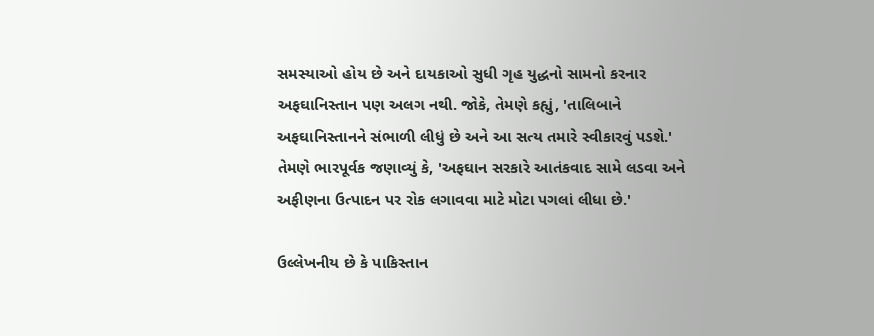સમસ્યાઓ હોય છે અને દાયકાઓ સુધી ગૃહ યુદ્ધનો સામનો કરનાર અફઘાનિસ્તાન પણ અલગ નથી. જોકે, તેમણે કહ્યું, 'તાલિબાને અફઘાનિસ્તાનને સંભાળી લીધું છે અને આ સત્ય તમારે સ્વીકારવું પડશે.' તેમણે ભારપૂર્વક જણાવ્યું કે, 'અફઘાન સરકારે આતંકવાદ સામે લડવા અને અફીણના ઉત્પાદન પર રોક લગાવવા માટે મોટા પગલાં લીધા છે.'

ઉલ્લેખનીય છે કે પાકિસ્તાન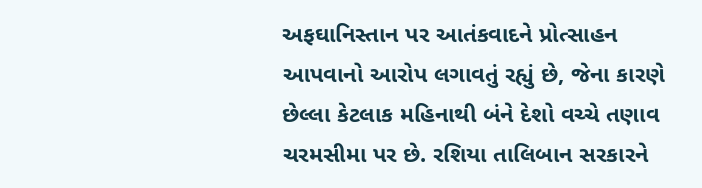અફઘાનિસ્તાન પર આતંકવાદને પ્રોત્સાહન આપવાનો આરોપ લગાવતું રહ્યું છે, જેના કારણે છેલ્લા કેટલાક મહિનાથી બંને દેશો વચ્ચે તણાવ ચરમસીમા પર છે. રશિયા તાલિબાન સરકારને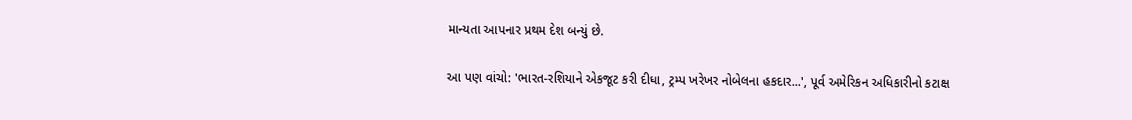માન્યતા આપનાર પ્રથમ દેશ બન્યું છે.

આ પણ વાંચો: 'ભારત-રશિયાને એકજૂટ કરી દીધા, ટ્રમ્પ ખરેખર નોબેલના હકદાર...', પૂર્વ અમેરિકન અધિકારીનો કટાક્ષ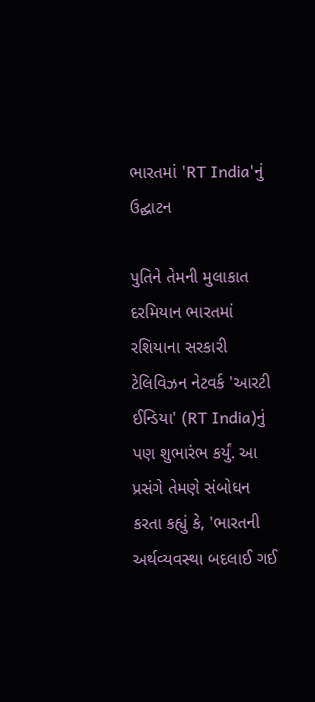ભારતમાં 'RT India'નું ઉદ્ઘાટન

પુતિને તેમની મુલાકાત દરમિયાન ભારતમાં રશિયાના સરકારી ટેલિવિઝન નેટવર્ક 'આરટી ઈન્ડિયા' (RT India)નું પણ શુભારંભ કર્યું. આ પ્રસંગે તેમણે સંબોધન કરતા કહ્યું કે, 'ભારતની અર્થવ્યવસ્થા બદલાઈ ગઈ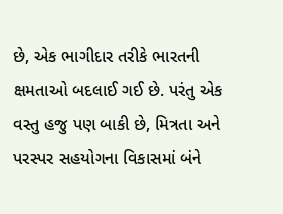છે, એક ભાગીદાર તરીકે ભારતની ક્ષમતાઓ બદલાઈ ગઈ છે. પરંતુ એક વસ્તુ હજુ પણ બાકી છે, મિત્રતા અને પરસ્પર સહયોગના વિકાસમાં બંને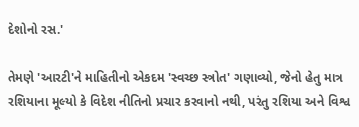દેશોનો રસ.'

તેમણે 'આરટી'ને માહિતીનો એકદમ 'સ્વચ્છ સ્ત્રોત' ગણાવ્યો, જેનો હેતુ માત્ર રશિયાના મૂલ્યો કે વિદેશ નીતિનો પ્રચાર કરવાનો નથી, પરંતુ રશિયા અને વિશ્વ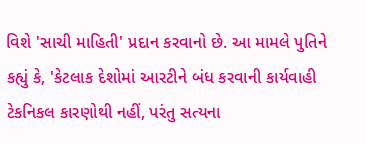વિશે 'સાચી માહિતી' પ્રદાન કરવાનો છે. આ મામલે પુતિને કહ્યું કે, 'કેટલાક દેશોમાં આરટીને બંધ કરવાની કાર્યવાહી ટેકનિકલ કારણોથી નહીં, પરંતુ સત્યના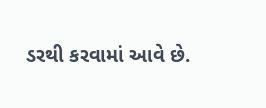ડરથી કરવામાં આવે છે.